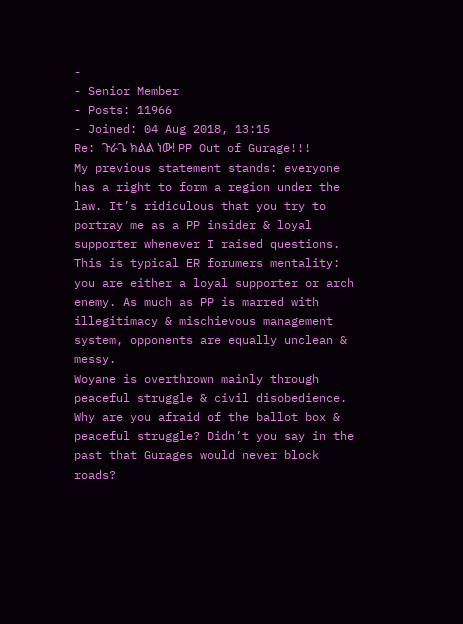-
- Senior Member
- Posts: 11966
- Joined: 04 Aug 2018, 13:15
Re: ጉራጌ ክልል ነው! PP Out of Gurage!!!
My previous statement stands: everyone has a right to form a region under the law. It’s ridiculous that you try to portray me as a PP insider & loyal supporter whenever I raised questions. This is typical ER forumers mentality: you are either a loyal supporter or arch enemy. As much as PP is marred with illegitimacy & mischievous management system, opponents are equally unclean & messy.
Woyane is overthrown mainly through peaceful struggle & civil disobedience. Why are you afraid of the ballot box & peaceful struggle? Didn’t you say in the past that Gurages would never block roads?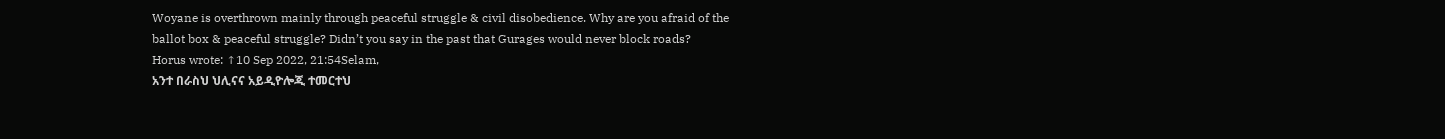Woyane is overthrown mainly through peaceful struggle & civil disobedience. Why are you afraid of the ballot box & peaceful struggle? Didn’t you say in the past that Gurages would never block roads?
Horus wrote: ↑10 Sep 2022, 21:54Selam,
አንተ በራስህ ህሊናና አይዲዮሎጂ ተመርተህ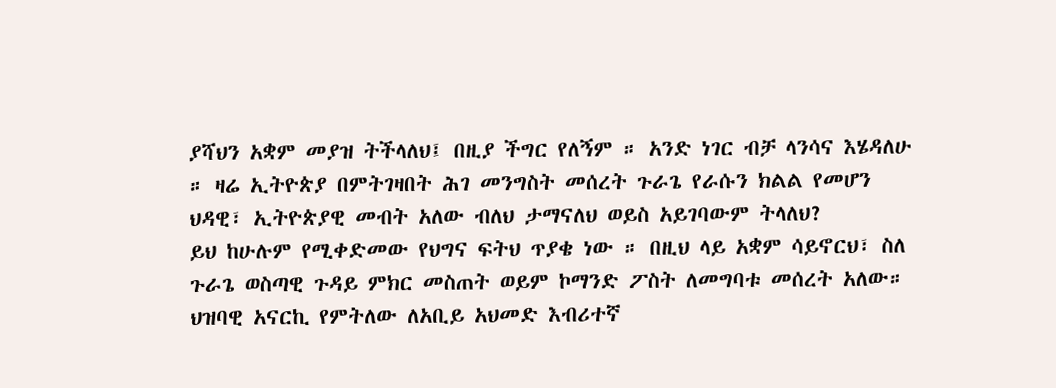ያሻህን አቋም መያዝ ትችላለህ፤ በዚያ ችግር የለኝም ። አንድ ነገር ብቻ ላንሳና እሄዳለሁ ። ዛሬ ኢትዮጵያ በምትገዛበት ሕገ መንግስት መሰረት ጉራጌ የራሱን ክልል የመሆን ህዳዊ፣ ኢትዮጵያዊ መብት አለው ብለህ ታማናለህ ወይስ አይገባውም ትላለህ?
ይህ ከሁሉም የሚቀድመው የህግና ፍትህ ጥያቄ ነው ። በዚህ ላይ አቋም ሳይኖርህ፣ ስለ ጉራጌ ወስጣዊ ጉዳይ ምክር መስጠት ወይም ኮማንድ ፖስት ለመግባቱ መሰረት አለው። ህዝባዊ አናርኪ የምትለው ለአቢይ አህመድ እብሪተኛ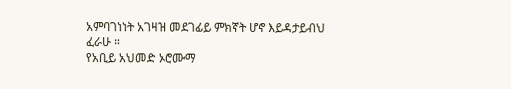አምባገነነት አገዛዝ መደገፊይ ምክኛት ሆኖ እይዳታይብህ ፈራሁ ።
የአቢይ አህመድ ኦሮሙማ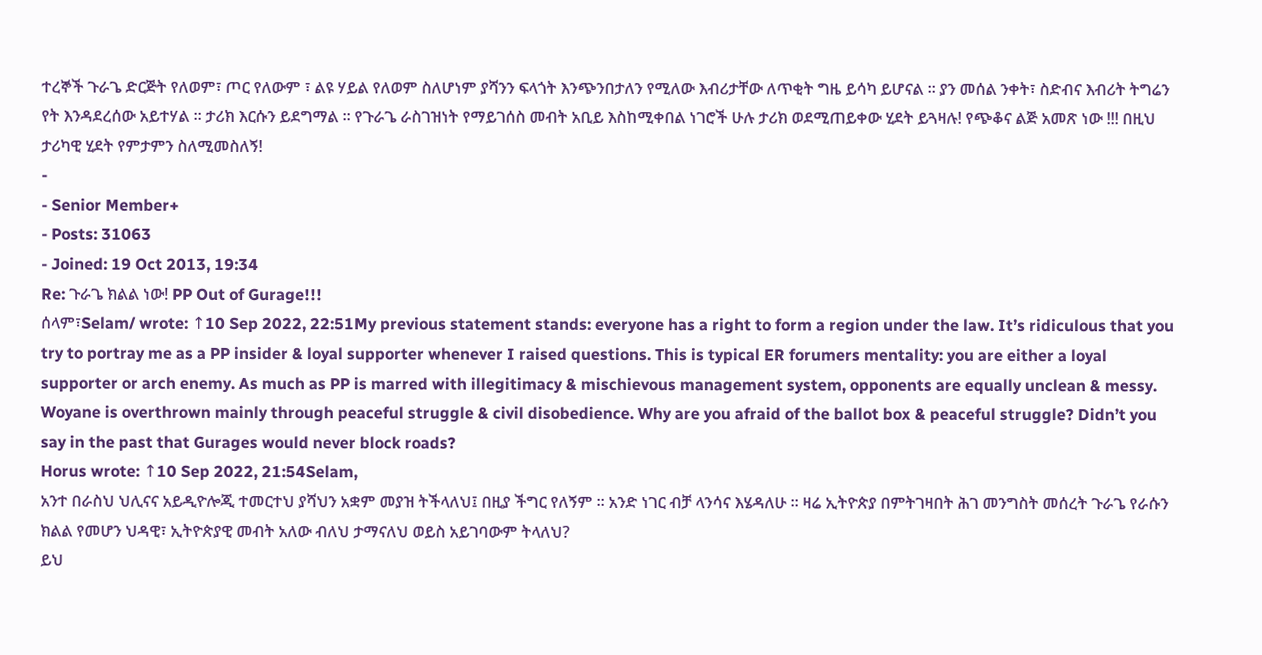ተረኞች ጉራጌ ድርጅት የለወም፣ ጦር የለውም ፣ ልዩ ሃይል የለወም ስለሆነም ያሻንን ፍላጎት እንጭንበታለን የሚለው እብሪታቸው ለጥቂት ግዜ ይሳካ ይሆናል ። ያን መሰል ንቀት፣ ስድብና እብሪት ትግሬን የት እንዳደረሰው አይተሃል ። ታሪክ እርሱን ይደግማል ። የጉራጌ ራስገዝነት የማይገሰስ መብት አቢይ እስከሚቀበል ነገሮች ሁሉ ታሪክ ወደሚጠይቀው ሂደት ይጓዛሉ! የጭቆና ልጅ አመጽ ነው !!! በዚህ ታሪካዊ ሂደት የምታምን ስለሚመስለኝ!
-
- Senior Member+
- Posts: 31063
- Joined: 19 Oct 2013, 19:34
Re: ጉራጌ ክልል ነው! PP Out of Gurage!!!
ሰላም፣Selam/ wrote: ↑10 Sep 2022, 22:51My previous statement stands: everyone has a right to form a region under the law. It’s ridiculous that you try to portray me as a PP insider & loyal supporter whenever I raised questions. This is typical ER forumers mentality: you are either a loyal supporter or arch enemy. As much as PP is marred with illegitimacy & mischievous management system, opponents are equally unclean & messy.
Woyane is overthrown mainly through peaceful struggle & civil disobedience. Why are you afraid of the ballot box & peaceful struggle? Didn’t you say in the past that Gurages would never block roads?
Horus wrote: ↑10 Sep 2022, 21:54Selam,
አንተ በራስህ ህሊናና አይዲዮሎጂ ተመርተህ ያሻህን አቋም መያዝ ትችላለህ፤ በዚያ ችግር የለኝም ። አንድ ነገር ብቻ ላንሳና እሄዳለሁ ። ዛሬ ኢትዮጵያ በምትገዛበት ሕገ መንግስት መሰረት ጉራጌ የራሱን ክልል የመሆን ህዳዊ፣ ኢትዮጵያዊ መብት አለው ብለህ ታማናለህ ወይስ አይገባውም ትላለህ?
ይህ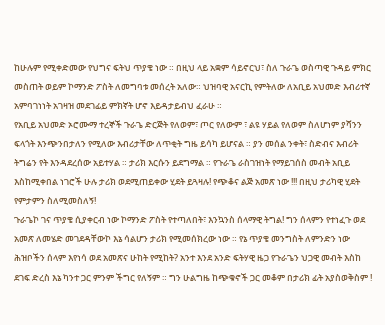ከሁሉም የሚቀድመው የህግና ፍትህ ጥያቄ ነው ። በዚህ ላይ አቋም ሳይኖርህ፣ ስለ ጉራጌ ወስጣዊ ጉዳይ ምክር መስጠት ወይም ኮማንድ ፖስት ለመግባቱ መሰረት አለው። ህዝባዊ አናርኪ የምትለው ለአቢይ አህመድ እብሪተኛ አምባገነነት አገዛዝ መደገፊይ ምክኛት ሆኖ እይዳታይብህ ፈራሁ ።
የአቢይ አህመድ ኦሮሙማ ተረኞች ጉራጌ ድርጅት የለወም፣ ጦር የለውም ፣ ልዩ ሃይል የለወም ስለሆነም ያሻንን ፍላጎት እንጭንበታለን የሚለው እብሪታቸው ለጥቂት ግዜ ይሳካ ይሆናል ። ያን መሰል ንቀት፣ ስድብና እብሪት ትግሬን የት እንዳደረሰው አይተሃል ። ታሪክ እርሱን ይደግማል ። የጉራጌ ራስገዝነት የማይገሰስ መብት አቢይ እስከሚቀበል ነገሮች ሁሉ ታሪክ ወደሚጠይቀው ሂደት ይጓዛሉ! የጭቆና ልጅ አመጽ ነው !!! በዚህ ታሪካዊ ሂደት የምታምን ስለሚመስለኝ!
ጉራጌኮ ገና ጥያቄ ሲያቀርብ ነው ኮማንድ ፖስት የተጣለበት፣ እንኳንስ ሰላማዊ ትግል! ግን ሰላምን የተነፈጉ ወደ አመጽ ለመሄድ መገደዳቸውኮ እኔ ሳልሆን ታሪክ የሚመሰክረው ነው ። የኔ ጥያቄ መንግስት ለምንድን ነው ሕዝቦችን ሰላም እየነሳ ወደ አመጽና ሁከት የሚከት? አንተ እንደ አንድ ፍትሃዊ ዜጋ የጉራጌን ህጋዊ መብት እስከ ደገፍ ድረስ እኔ ካንተ ጋር ምንም ችግር የለኝም ። ግን ሁልግዜ ከጭቁኖች ጋር መቆም በታሪክ ፊት አያስወቅስም !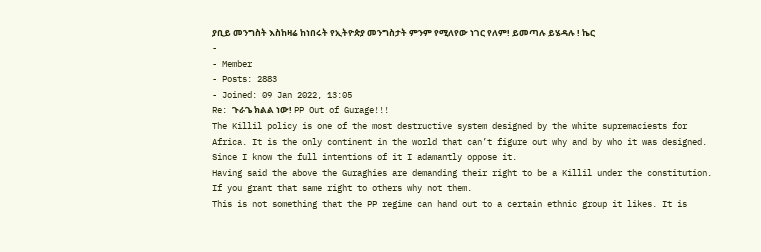ያቢይ መንግስት እስከዛሬ ከነበሩት የኢትዮጵያ መንግስታት ምንም የሚለየው ነገር የለም! ይመጣሉ ይሄዳሉ ! ኬር
-
- Member
- Posts: 2883
- Joined: 09 Jan 2022, 13:05
Re: ጉራጌ ክልል ነው! PP Out of Gurage!!!
The Killil policy is one of the most destructive system designed by the white supremaciests for Africa. It is the only continent in the world that can’t figure out why and by who it was designed. Since I know the full intentions of it I adamantly oppose it.
Having said the above the Guraghies are demanding their right to be a Killil under the constitution.
If you grant that same right to others why not them.
This is not something that the PP regime can hand out to a certain ethnic group it likes. It is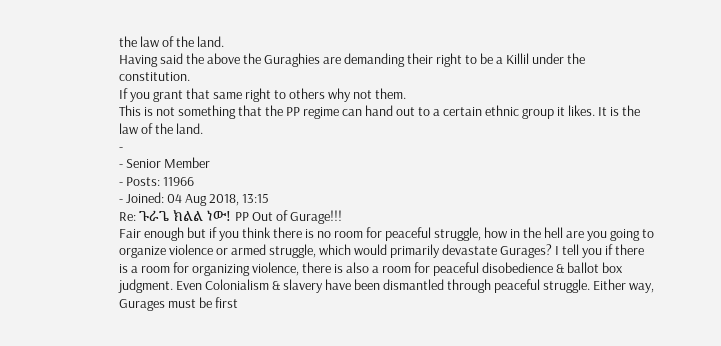the law of the land.
Having said the above the Guraghies are demanding their right to be a Killil under the constitution.
If you grant that same right to others why not them.
This is not something that the PP regime can hand out to a certain ethnic group it likes. It is the law of the land.
-
- Senior Member
- Posts: 11966
- Joined: 04 Aug 2018, 13:15
Re: ጉራጌ ክልል ነው! PP Out of Gurage!!!
Fair enough but if you think there is no room for peaceful struggle, how in the hell are you going to organize violence or armed struggle, which would primarily devastate Gurages? I tell you if there is a room for organizing violence, there is also a room for peaceful disobedience & ballot box judgment. Even Colonialism & slavery have been dismantled through peaceful struggle. Either way, Gurages must be first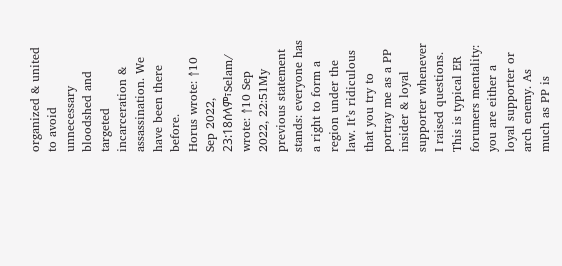organized & united to avoid unnecessary bloodshed and targeted incarceration & assassination. We have been there before.
Horus wrote: ↑10 Sep 2022, 23:18ሰላም፣Selam/ wrote: ↑10 Sep 2022, 22:51My previous statement stands: everyone has a right to form a region under the law. It’s ridiculous that you try to portray me as a PP insider & loyal supporter whenever I raised questions. This is typical ER forumers mentality: you are either a loyal supporter or arch enemy. As much as PP is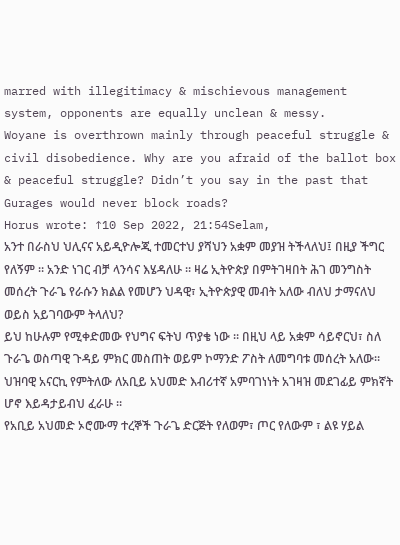marred with illegitimacy & mischievous management system, opponents are equally unclean & messy.
Woyane is overthrown mainly through peaceful struggle & civil disobedience. Why are you afraid of the ballot box & peaceful struggle? Didn’t you say in the past that Gurages would never block roads?
Horus wrote: ↑10 Sep 2022, 21:54Selam,
አንተ በራስህ ህሊናና አይዲዮሎጂ ተመርተህ ያሻህን አቋም መያዝ ትችላለህ፤ በዚያ ችግር የለኝም ። አንድ ነገር ብቻ ላንሳና እሄዳለሁ ። ዛሬ ኢትዮጵያ በምትገዛበት ሕገ መንግስት መሰረት ጉራጌ የራሱን ክልል የመሆን ህዳዊ፣ ኢትዮጵያዊ መብት አለው ብለህ ታማናለህ ወይስ አይገባውም ትላለህ?
ይህ ከሁሉም የሚቀድመው የህግና ፍትህ ጥያቄ ነው ። በዚህ ላይ አቋም ሳይኖርህ፣ ስለ ጉራጌ ወስጣዊ ጉዳይ ምክር መስጠት ወይም ኮማንድ ፖስት ለመግባቱ መሰረት አለው። ህዝባዊ አናርኪ የምትለው ለአቢይ አህመድ እብሪተኛ አምባገነነት አገዛዝ መደገፊይ ምክኛት ሆኖ እይዳታይብህ ፈራሁ ።
የአቢይ አህመድ ኦሮሙማ ተረኞች ጉራጌ ድርጅት የለወም፣ ጦር የለውም ፣ ልዩ ሃይል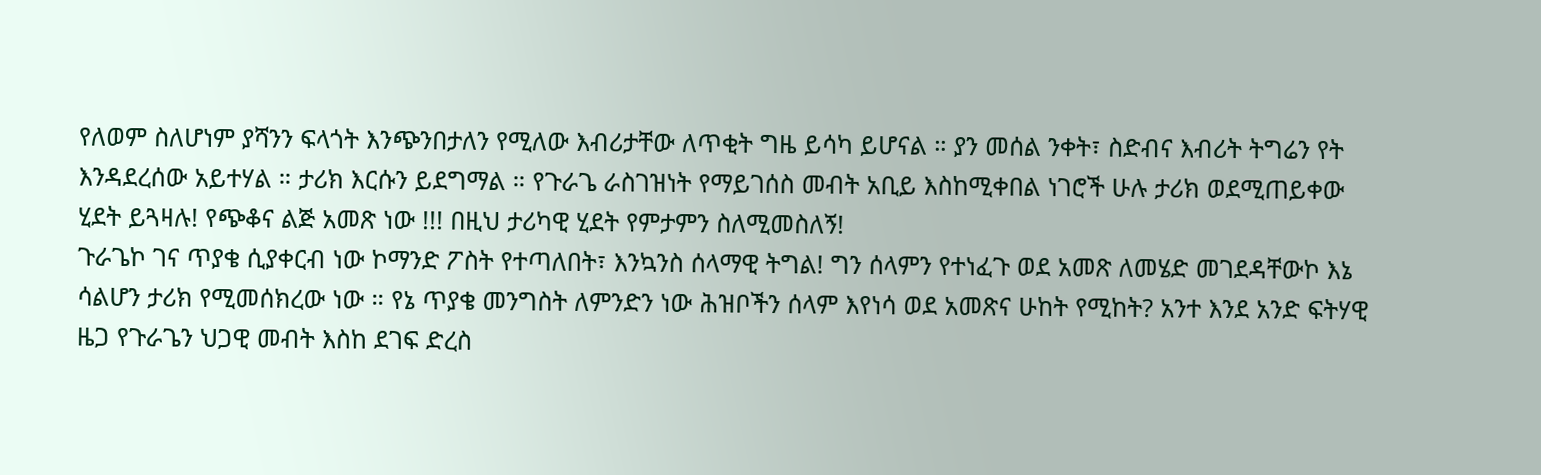የለወም ስለሆነም ያሻንን ፍላጎት እንጭንበታለን የሚለው እብሪታቸው ለጥቂት ግዜ ይሳካ ይሆናል ። ያን መሰል ንቀት፣ ስድብና እብሪት ትግሬን የት እንዳደረሰው አይተሃል ። ታሪክ እርሱን ይደግማል ። የጉራጌ ራስገዝነት የማይገሰስ መብት አቢይ እስከሚቀበል ነገሮች ሁሉ ታሪክ ወደሚጠይቀው ሂደት ይጓዛሉ! የጭቆና ልጅ አመጽ ነው !!! በዚህ ታሪካዊ ሂደት የምታምን ስለሚመስለኝ!
ጉራጌኮ ገና ጥያቄ ሲያቀርብ ነው ኮማንድ ፖስት የተጣለበት፣ እንኳንስ ሰላማዊ ትግል! ግን ሰላምን የተነፈጉ ወደ አመጽ ለመሄድ መገደዳቸውኮ እኔ ሳልሆን ታሪክ የሚመሰክረው ነው ። የኔ ጥያቄ መንግስት ለምንድን ነው ሕዝቦችን ሰላም እየነሳ ወደ አመጽና ሁከት የሚከት? አንተ እንደ አንድ ፍትሃዊ ዜጋ የጉራጌን ህጋዊ መብት እስከ ደገፍ ድረስ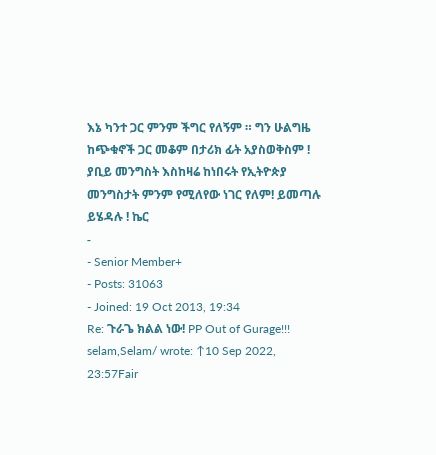እኔ ካንተ ጋር ምንም ችግር የለኝም ። ግን ሁልግዜ ከጭቁኖች ጋር መቆም በታሪክ ፊት አያስወቅስም ! ያቢይ መንግስት እስከዛሬ ከነበሩት የኢትዮጵያ መንግስታት ምንም የሚለየው ነገር የለም! ይመጣሉ ይሄዳሉ ! ኬር
-
- Senior Member+
- Posts: 31063
- Joined: 19 Oct 2013, 19:34
Re: ጉራጌ ክልል ነው! PP Out of Gurage!!!
selam,Selam/ wrote: ↑10 Sep 2022, 23:57Fair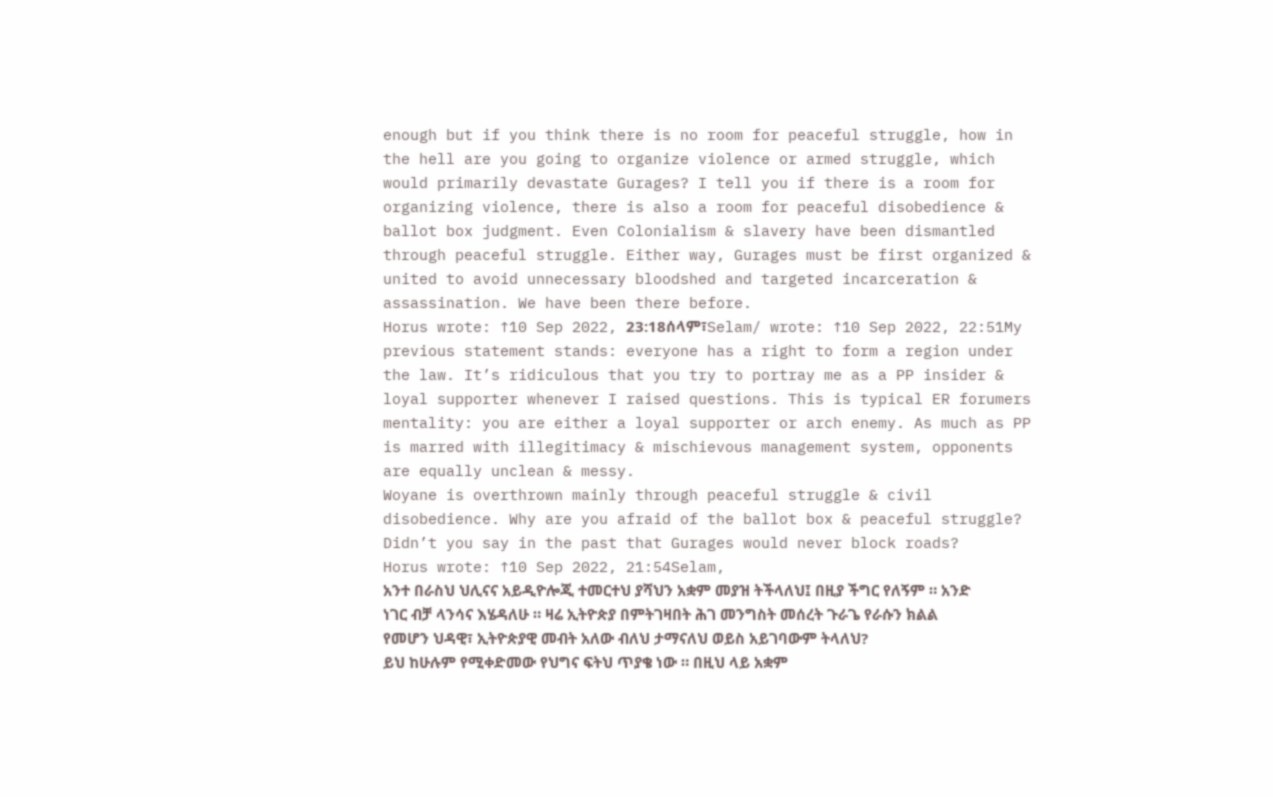enough but if you think there is no room for peaceful struggle, how in the hell are you going to organize violence or armed struggle, which would primarily devastate Gurages? I tell you if there is a room for organizing violence, there is also a room for peaceful disobedience & ballot box judgment. Even Colonialism & slavery have been dismantled through peaceful struggle. Either way, Gurages must be first organized & united to avoid unnecessary bloodshed and targeted incarceration & assassination. We have been there before.
Horus wrote: ↑10 Sep 2022, 23:18ሰላም፣Selam/ wrote: ↑10 Sep 2022, 22:51My previous statement stands: everyone has a right to form a region under the law. It’s ridiculous that you try to portray me as a PP insider & loyal supporter whenever I raised questions. This is typical ER forumers mentality: you are either a loyal supporter or arch enemy. As much as PP is marred with illegitimacy & mischievous management system, opponents are equally unclean & messy.
Woyane is overthrown mainly through peaceful struggle & civil disobedience. Why are you afraid of the ballot box & peaceful struggle? Didn’t you say in the past that Gurages would never block roads?
Horus wrote: ↑10 Sep 2022, 21:54Selam,
አንተ በራስህ ህሊናና አይዲዮሎጂ ተመርተህ ያሻህን አቋም መያዝ ትችላለህ፤ በዚያ ችግር የለኝም ። አንድ ነገር ብቻ ላንሳና እሄዳለሁ ። ዛሬ ኢትዮጵያ በምትገዛበት ሕገ መንግስት መሰረት ጉራጌ የራሱን ክልል የመሆን ህዳዊ፣ ኢትዮጵያዊ መብት አለው ብለህ ታማናለህ ወይስ አይገባውም ትላለህ?
ይህ ከሁሉም የሚቀድመው የህግና ፍትህ ጥያቄ ነው ። በዚህ ላይ አቋም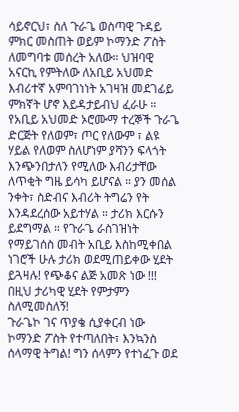ሳይኖርህ፣ ስለ ጉራጌ ወስጣዊ ጉዳይ ምክር መስጠት ወይም ኮማንድ ፖስት ለመግባቱ መሰረት አለው። ህዝባዊ አናርኪ የምትለው ለአቢይ አህመድ እብሪተኛ አምባገነነት አገዛዝ መደገፊይ ምክኛት ሆኖ እይዳታይብህ ፈራሁ ።
የአቢይ አህመድ ኦሮሙማ ተረኞች ጉራጌ ድርጅት የለወም፣ ጦር የለውም ፣ ልዩ ሃይል የለወም ስለሆነም ያሻንን ፍላጎት እንጭንበታለን የሚለው እብሪታቸው ለጥቂት ግዜ ይሳካ ይሆናል ። ያን መሰል ንቀት፣ ስድብና እብሪት ትግሬን የት እንዳደረሰው አይተሃል ። ታሪክ እርሱን ይደግማል ። የጉራጌ ራስገዝነት የማይገሰስ መብት አቢይ እስከሚቀበል ነገሮች ሁሉ ታሪክ ወደሚጠይቀው ሂደት ይጓዛሉ! የጭቆና ልጅ አመጽ ነው !!! በዚህ ታሪካዊ ሂደት የምታምን ስለሚመስለኝ!
ጉራጌኮ ገና ጥያቄ ሲያቀርብ ነው ኮማንድ ፖስት የተጣለበት፣ እንኳንስ ሰላማዊ ትግል! ግን ሰላምን የተነፈጉ ወደ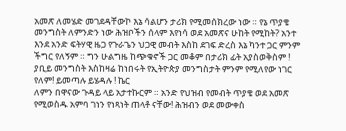አመጽ ለመሄድ መገደዳቸውኮ እኔ ሳልሆን ታሪክ የሚመሰክረው ነው ። የኔ ጥያቄ መንግስት ለምንድን ነው ሕዝቦችን ሰላም እየነሳ ወደ አመጽና ሁከት የሚከት? አንተ እንደ አንድ ፍትሃዊ ዜጋ የጉራጌን ህጋዊ መብት እስከ ደገፍ ድረስ እኔ ካንተ ጋር ምንም ችግር የለኝም ። ግን ሁልግዜ ከጭቁኖች ጋር መቆም በታሪክ ፊት አያስወቅስም ! ያቢይ መንግስት እስከዛሬ ከነበሩት የኢትዮጵያ መንግስታት ምንም የሚለየው ነገር የለም! ይመጣሉ ይሄዳሉ ! ኬር
ለምን በዋናው ጉዳይ ላይ አታተኩርም ። አንድ የህዝብ የመብት ጥያቄ ወደ አመጽ የሚወስዱ አምባ ገነን የነጻነት ጠላቶ ናቸው! ሕዝብን ወደ መውቀስ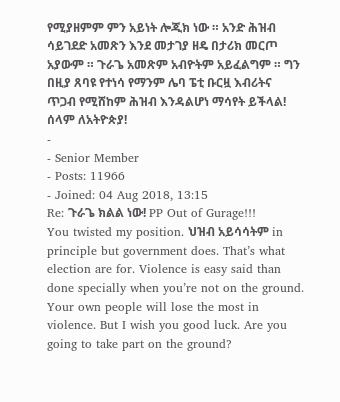የሚያዘምም ምን አይነት ሎጂክ ነው ። አንድ ሕዝብ ሳይገደድ አመጽን እንደ መታገያ ዘዴ በታሪክ መርጦ አያውም ። ጉራጌ አመጽም አብዮትም አይፈልግም ። ግን በዚያ ጸባዩ የተነሳ የማንም ሌባ ፔቲ ቡርዟ እብሪትና ጥጋብ የሚሸከም ሕዝብ እንዳልሆነ ማሳየት ይችላል! ሰላም ለአትዮጵያ!
-
- Senior Member
- Posts: 11966
- Joined: 04 Aug 2018, 13:15
Re: ጉራጌ ክልል ነው! PP Out of Gurage!!!
You twisted my position. ህዝብ አይሳሳትም in principle but government does. That’s what election are for. Violence is easy said than done specially when you’re not on the ground. Your own people will lose the most in violence. But I wish you good luck. Are you going to take part on the ground?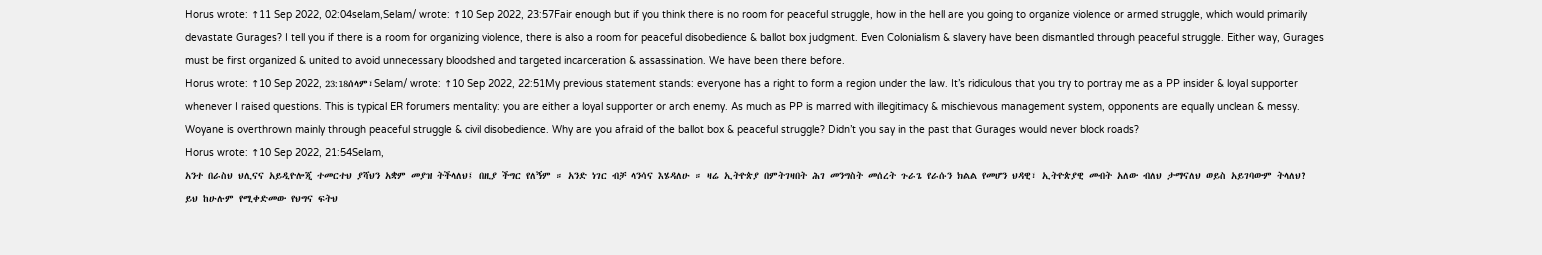Horus wrote: ↑11 Sep 2022, 02:04selam,Selam/ wrote: ↑10 Sep 2022, 23:57Fair enough but if you think there is no room for peaceful struggle, how in the hell are you going to organize violence or armed struggle, which would primarily devastate Gurages? I tell you if there is a room for organizing violence, there is also a room for peaceful disobedience & ballot box judgment. Even Colonialism & slavery have been dismantled through peaceful struggle. Either way, Gurages must be first organized & united to avoid unnecessary bloodshed and targeted incarceration & assassination. We have been there before.
Horus wrote: ↑10 Sep 2022, 23:18ሰላም፣Selam/ wrote: ↑10 Sep 2022, 22:51My previous statement stands: everyone has a right to form a region under the law. It’s ridiculous that you try to portray me as a PP insider & loyal supporter whenever I raised questions. This is typical ER forumers mentality: you are either a loyal supporter or arch enemy. As much as PP is marred with illegitimacy & mischievous management system, opponents are equally unclean & messy.
Woyane is overthrown mainly through peaceful struggle & civil disobedience. Why are you afraid of the ballot box & peaceful struggle? Didn’t you say in the past that Gurages would never block roads?
Horus wrote: ↑10 Sep 2022, 21:54Selam,
አንተ በራስህ ህሊናና አይዲዮሎጂ ተመርተህ ያሻህን አቋም መያዝ ትችላለህ፤ በዚያ ችግር የለኝም ። አንድ ነገር ብቻ ላንሳና እሄዳለሁ ። ዛሬ ኢትዮጵያ በምትገዛበት ሕገ መንግስት መሰረት ጉራጌ የራሱን ክልል የመሆን ህዳዊ፣ ኢትዮጵያዊ መብት አለው ብለህ ታማናለህ ወይስ አይገባውም ትላለህ?
ይህ ከሁሉም የሚቀድመው የህግና ፍትህ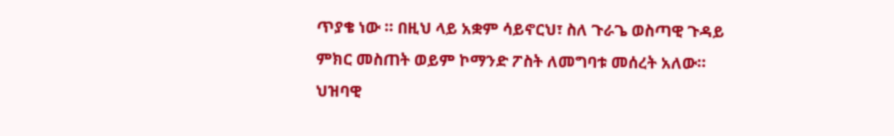ጥያቄ ነው ። በዚህ ላይ አቋም ሳይኖርህ፣ ስለ ጉራጌ ወስጣዊ ጉዳይ ምክር መስጠት ወይም ኮማንድ ፖስት ለመግባቱ መሰረት አለው። ህዝባዊ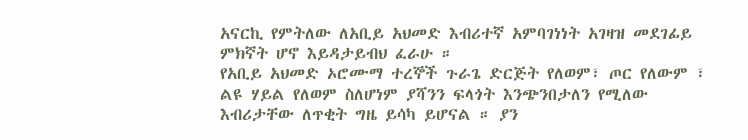አናርኪ የምትለው ለአቢይ አህመድ እብሪተኛ አምባገነነት አገዛዝ መደገፊይ ምክኛት ሆኖ እይዳታይብህ ፈራሁ ።
የአቢይ አህመድ ኦሮሙማ ተረኞች ጉራጌ ድርጅት የለወም፣ ጦር የለውም ፣ ልዩ ሃይል የለወም ስለሆነም ያሻንን ፍላጎት እንጭንበታለን የሚለው እብሪታቸው ለጥቂት ግዜ ይሳካ ይሆናል ። ያን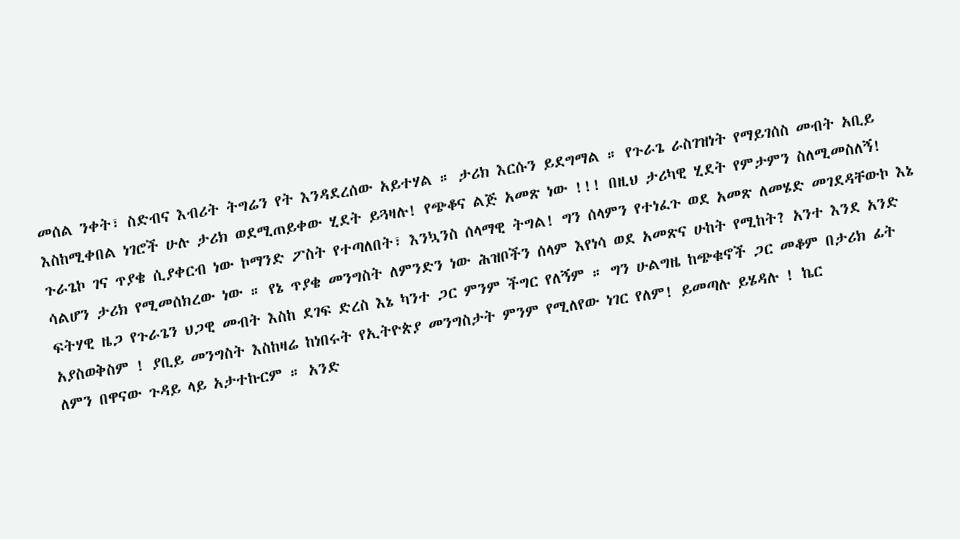መሰል ንቀት፣ ስድብና እብሪት ትግሬን የት እንዳደረሰው አይተሃል ። ታሪክ እርሱን ይደግማል ። የጉራጌ ራስገዝነት የማይገሰስ መብት አቢይ እስከሚቀበል ነገሮች ሁሉ ታሪክ ወደሚጠይቀው ሂደት ይጓዛሉ! የጭቆና ልጅ አመጽ ነው !!! በዚህ ታሪካዊ ሂደት የምታምን ስለሚመስለኝ!
ጉራጌኮ ገና ጥያቄ ሲያቀርብ ነው ኮማንድ ፖስት የተጣለበት፣ እንኳንስ ሰላማዊ ትግል! ግን ሰላምን የተነፈጉ ወደ አመጽ ለመሄድ መገደዳቸውኮ እኔ ሳልሆን ታሪክ የሚመሰክረው ነው ። የኔ ጥያቄ መንግስት ለምንድን ነው ሕዝቦችን ሰላም እየነሳ ወደ አመጽና ሁከት የሚከት? አንተ እንደ አንድ ፍትሃዊ ዜጋ የጉራጌን ህጋዊ መብት እስከ ደገፍ ድረስ እኔ ካንተ ጋር ምንም ችግር የለኝም ። ግን ሁልግዜ ከጭቁኖች ጋር መቆም በታሪክ ፊት አያስወቅስም ! ያቢይ መንግስት እስከዛሬ ከነበሩት የኢትዮጵያ መንግስታት ምንም የሚለየው ነገር የለም! ይመጣሉ ይሄዳሉ ! ኬር
ለምን በዋናው ጉዳይ ላይ አታተኩርም ። አንድ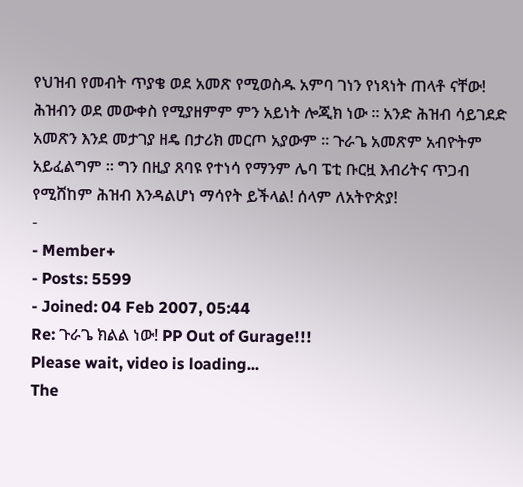የህዝብ የመብት ጥያቄ ወደ አመጽ የሚወስዱ አምባ ገነን የነጻነት ጠላቶ ናቸው! ሕዝብን ወደ መውቀስ የሚያዘምም ምን አይነት ሎጂክ ነው ። አንድ ሕዝብ ሳይገደድ አመጽን እንደ መታገያ ዘዴ በታሪክ መርጦ አያውም ። ጉራጌ አመጽም አብዮትም አይፈልግም ። ግን በዚያ ጸባዩ የተነሳ የማንም ሌባ ፔቲ ቡርዟ እብሪትና ጥጋብ የሚሸከም ሕዝብ እንዳልሆነ ማሳየት ይችላል! ሰላም ለአትዮጵያ!
-
- Member+
- Posts: 5599
- Joined: 04 Feb 2007, 05:44
Re: ጉራጌ ክልል ነው! PP Out of Gurage!!!
Please wait, video is loading...
The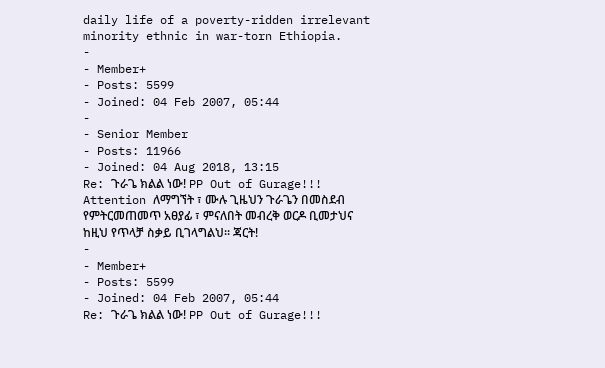daily life of a poverty-ridden irrelevant minority ethnic in war-torn Ethiopia.
-
- Member+
- Posts: 5599
- Joined: 04 Feb 2007, 05:44
-
- Senior Member
- Posts: 11966
- Joined: 04 Aug 2018, 13:15
Re: ጉራጌ ክልል ነው! PP Out of Gurage!!!
Attention ለማግኘት ፣ ሙሉ ጊዜህን ጉራጌን በመስደብ የምትርመጠመጥ አፀያፊ ፣ ምናለበት መብረቅ ወርዶ ቢመታህና ከዚህ የጥላቻ ስቃይ ቢገላግልህ። ጃርት!
-
- Member+
- Posts: 5599
- Joined: 04 Feb 2007, 05:44
Re: ጉራጌ ክልል ነው! PP Out of Gurage!!!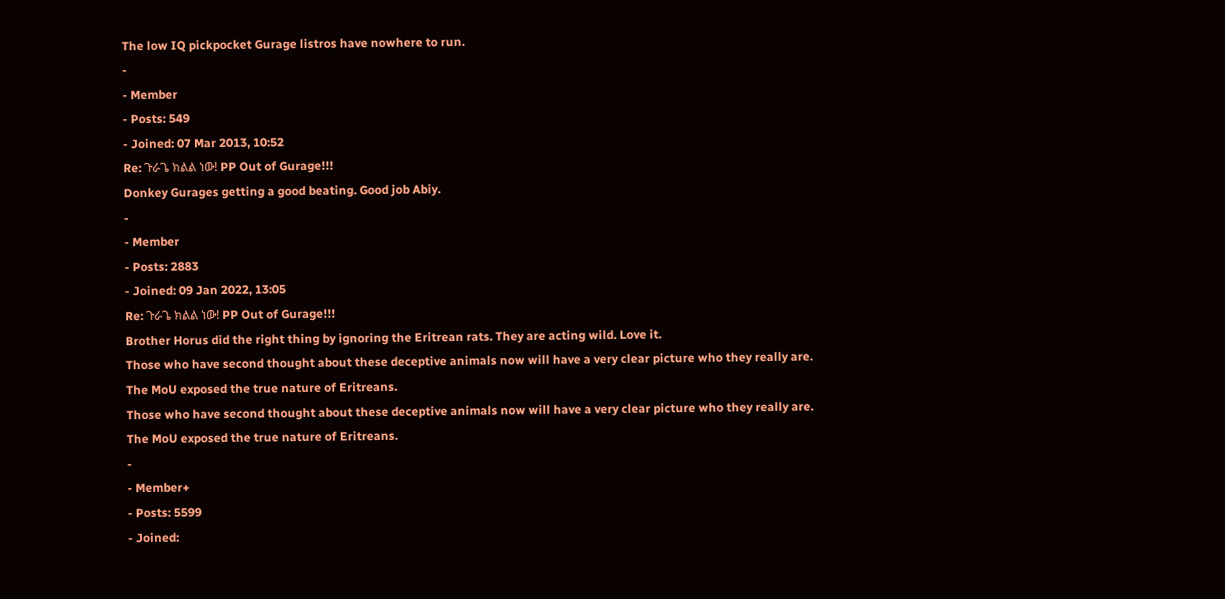The low IQ pickpocket Gurage listros have nowhere to run.
-
- Member
- Posts: 549
- Joined: 07 Mar 2013, 10:52
Re: ጉራጌ ክልል ነው! PP Out of Gurage!!!
Donkey Gurages getting a good beating. Good job Abiy.
-
- Member
- Posts: 2883
- Joined: 09 Jan 2022, 13:05
Re: ጉራጌ ክልል ነው! PP Out of Gurage!!!
Brother Horus did the right thing by ignoring the Eritrean rats. They are acting wild. Love it.
Those who have second thought about these deceptive animals now will have a very clear picture who they really are.
The MoU exposed the true nature of Eritreans.
Those who have second thought about these deceptive animals now will have a very clear picture who they really are.
The MoU exposed the true nature of Eritreans.
-
- Member+
- Posts: 5599
- Joined: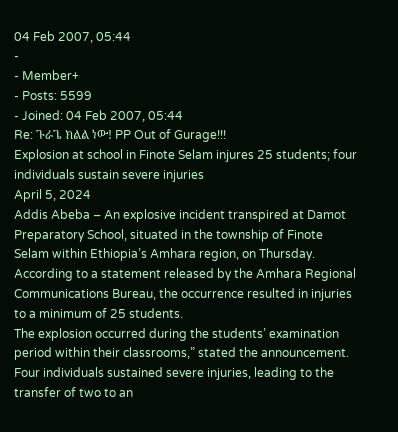04 Feb 2007, 05:44
-
- Member+
- Posts: 5599
- Joined: 04 Feb 2007, 05:44
Re: ጉራጌ ክልል ነው! PP Out of Gurage!!!
Explosion at school in Finote Selam injures 25 students; four individuals sustain severe injuries
April 5, 2024
Addis Abeba – An explosive incident transpired at Damot Preparatory School, situated in the township of Finote Selam within Ethiopia’s Amhara region, on Thursday.
According to a statement released by the Amhara Regional Communications Bureau, the occurrence resulted in injuries to a minimum of 25 students.
The explosion occurred during the students’ examination period within their classrooms,” stated the announcement.
Four individuals sustained severe injuries, leading to the transfer of two to an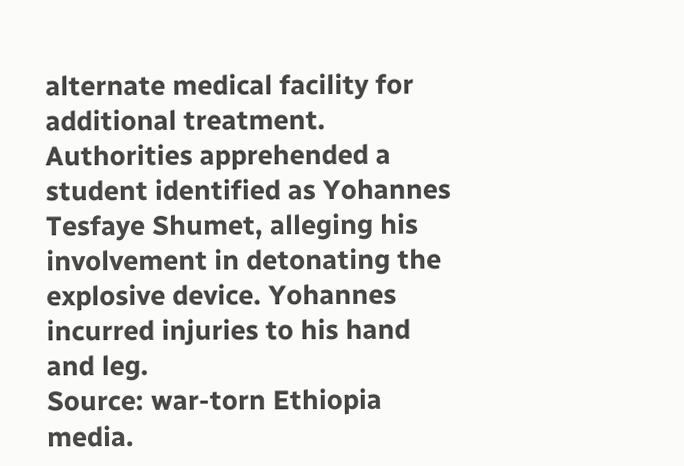alternate medical facility for additional treatment.
Authorities apprehended a student identified as Yohannes Tesfaye Shumet, alleging his involvement in detonating the explosive device. Yohannes incurred injuries to his hand and leg.
Source: war-torn Ethiopia media.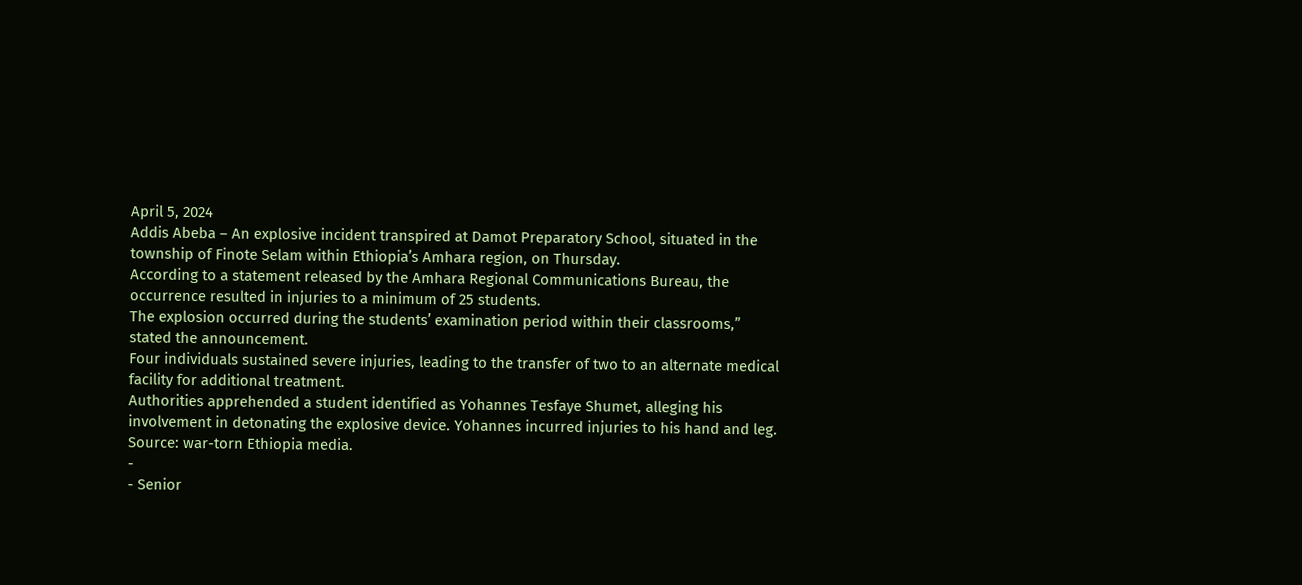April 5, 2024
Addis Abeba – An explosive incident transpired at Damot Preparatory School, situated in the township of Finote Selam within Ethiopia’s Amhara region, on Thursday.
According to a statement released by the Amhara Regional Communications Bureau, the occurrence resulted in injuries to a minimum of 25 students.
The explosion occurred during the students’ examination period within their classrooms,” stated the announcement.
Four individuals sustained severe injuries, leading to the transfer of two to an alternate medical facility for additional treatment.
Authorities apprehended a student identified as Yohannes Tesfaye Shumet, alleging his involvement in detonating the explosive device. Yohannes incurred injuries to his hand and leg.
Source: war-torn Ethiopia media.
-
- Senior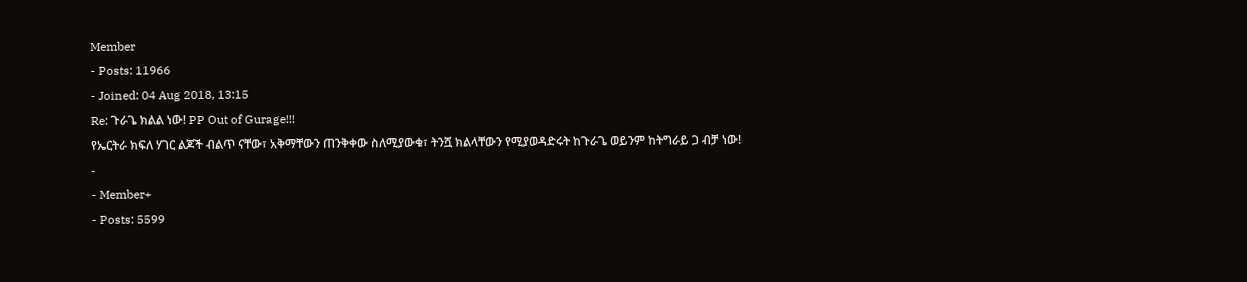Member
- Posts: 11966
- Joined: 04 Aug 2018, 13:15
Re: ጉራጌ ክልል ነው! PP Out of Gurage!!!
የኤርትራ ክፍለ ሃገር ልጆች ብልጥ ናቸው፣ አቅማቸውን ጠንቅቀው ስለሚያውቁ፣ ትንሿ ክልላቸውን የሚያወዳድሩት ከጉራጌ ወይንም ከትግራይ ጋ ብቻ ነው!
-
- Member+
- Posts: 5599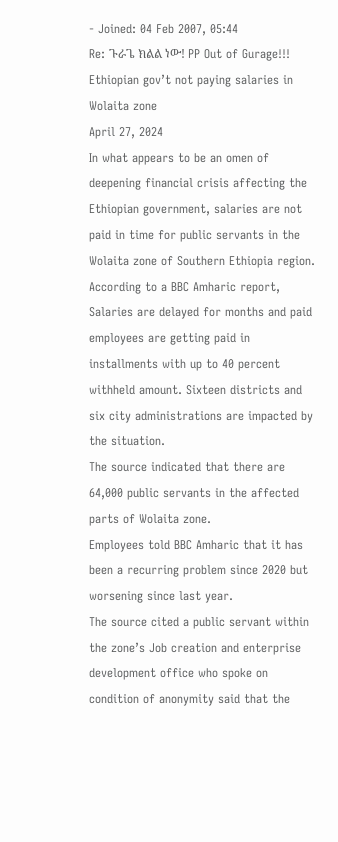- Joined: 04 Feb 2007, 05:44
Re: ጉራጌ ክልል ነው! PP Out of Gurage!!!
Ethiopian gov’t not paying salaries in Wolaita zone
April 27, 2024
In what appears to be an omen of deepening financial crisis affecting the Ethiopian government, salaries are not paid in time for public servants in the Wolaita zone of Southern Ethiopia region.
According to a BBC Amharic report, Salaries are delayed for months and paid employees are getting paid in installments with up to 40 percent withheld amount. Sixteen districts and six city administrations are impacted by the situation.
The source indicated that there are 64,000 public servants in the affected parts of Wolaita zone.
Employees told BBC Amharic that it has been a recurring problem since 2020 but worsening since last year.
The source cited a public servant within the zone’s Job creation and enterprise development office who spoke on condition of anonymity said that the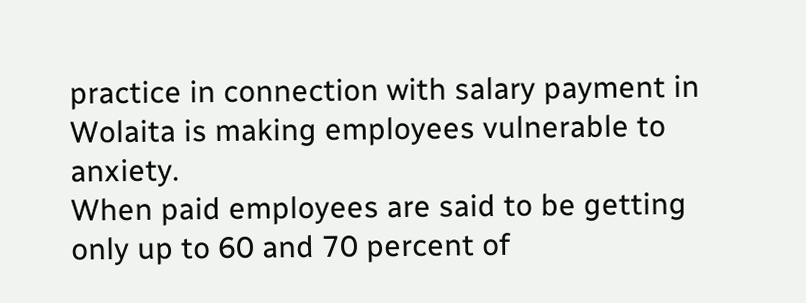practice in connection with salary payment in Wolaita is making employees vulnerable to anxiety.
When paid employees are said to be getting only up to 60 and 70 percent of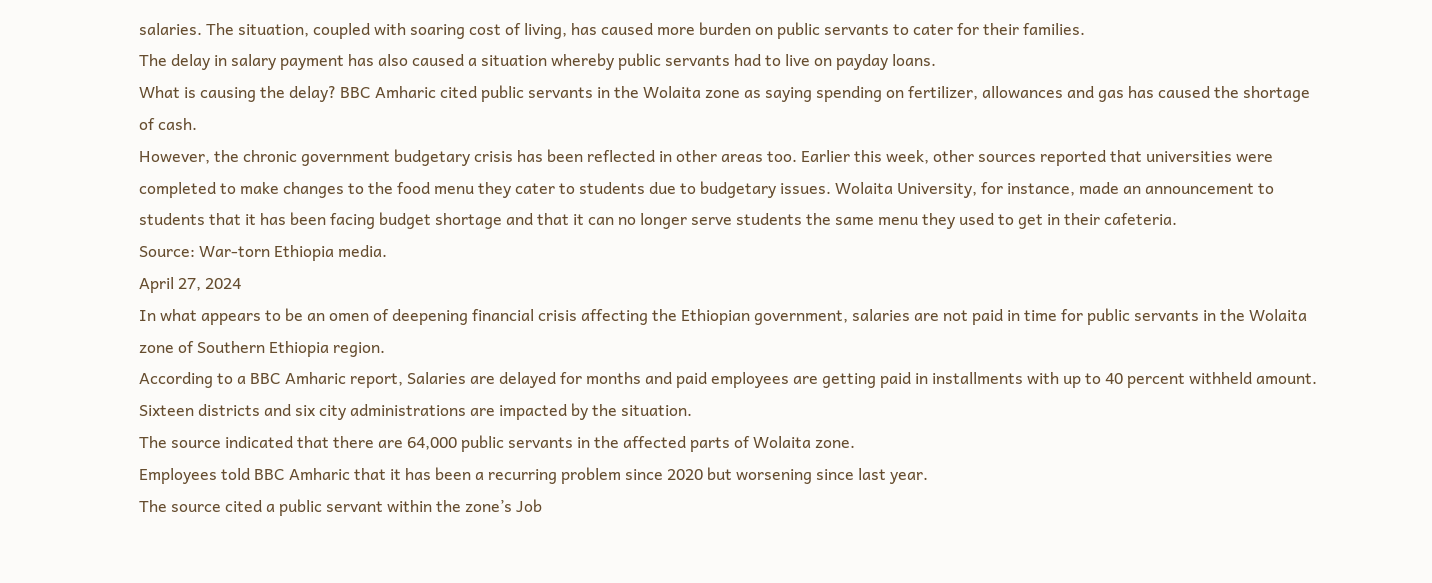salaries. The situation, coupled with soaring cost of living, has caused more burden on public servants to cater for their families.
The delay in salary payment has also caused a situation whereby public servants had to live on payday loans.
What is causing the delay? BBC Amharic cited public servants in the Wolaita zone as saying spending on fertilizer, allowances and gas has caused the shortage of cash.
However, the chronic government budgetary crisis has been reflected in other areas too. Earlier this week, other sources reported that universities were completed to make changes to the food menu they cater to students due to budgetary issues. Wolaita University, for instance, made an announcement to students that it has been facing budget shortage and that it can no longer serve students the same menu they used to get in their cafeteria.
Source: War-torn Ethiopia media.
April 27, 2024
In what appears to be an omen of deepening financial crisis affecting the Ethiopian government, salaries are not paid in time for public servants in the Wolaita zone of Southern Ethiopia region.
According to a BBC Amharic report, Salaries are delayed for months and paid employees are getting paid in installments with up to 40 percent withheld amount. Sixteen districts and six city administrations are impacted by the situation.
The source indicated that there are 64,000 public servants in the affected parts of Wolaita zone.
Employees told BBC Amharic that it has been a recurring problem since 2020 but worsening since last year.
The source cited a public servant within the zone’s Job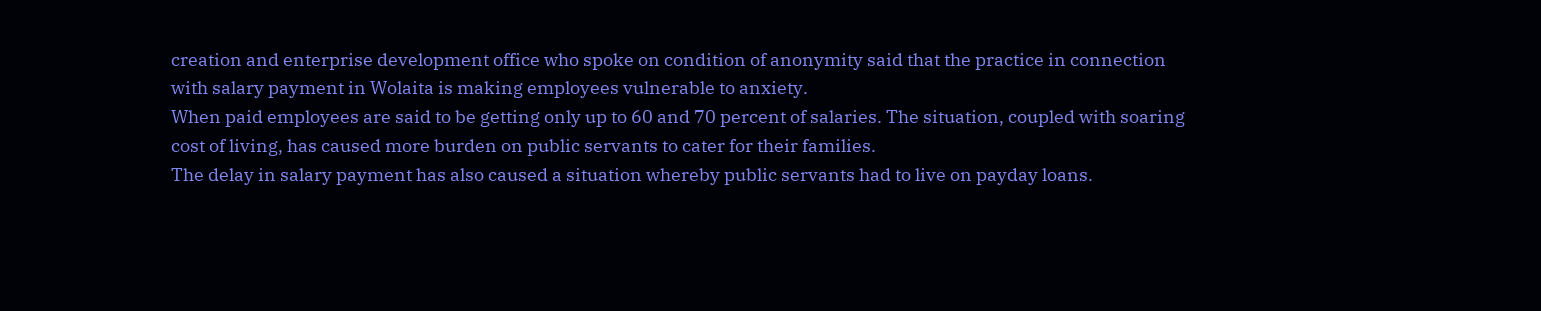creation and enterprise development office who spoke on condition of anonymity said that the practice in connection with salary payment in Wolaita is making employees vulnerable to anxiety.
When paid employees are said to be getting only up to 60 and 70 percent of salaries. The situation, coupled with soaring cost of living, has caused more burden on public servants to cater for their families.
The delay in salary payment has also caused a situation whereby public servants had to live on payday loans.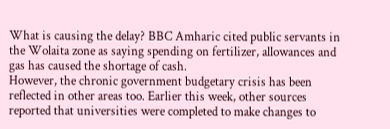What is causing the delay? BBC Amharic cited public servants in the Wolaita zone as saying spending on fertilizer, allowances and gas has caused the shortage of cash.
However, the chronic government budgetary crisis has been reflected in other areas too. Earlier this week, other sources reported that universities were completed to make changes to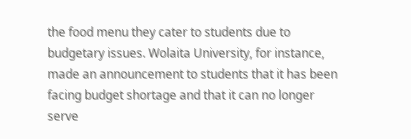the food menu they cater to students due to budgetary issues. Wolaita University, for instance, made an announcement to students that it has been facing budget shortage and that it can no longer serve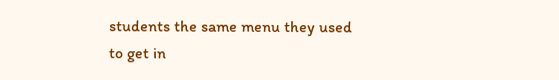students the same menu they used to get in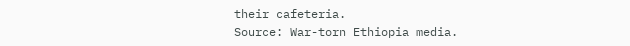their cafeteria.
Source: War-torn Ethiopia media.